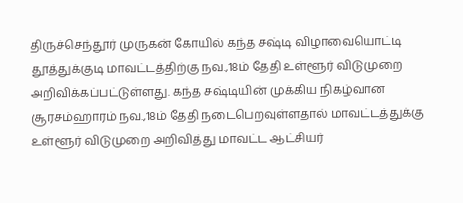திருச்செந்தூர் முருகன் கோயில் கந்த சஷ்டி விழாவையொட்டி தூத்துக்குடி மாவட்டத்திற்கு நவ.,18ம் தேதி உள்ளூர் விடுமுறை அறிவிக்கப்பட்டுள்ளது. கந்த சஷ்டியின் முக்கிய நிகழ்வான சூரசம்ஹாரம் நவ.,18ம் தேதி நடைபெறவுள்ளதால் மாவட்டத்துக்கு உள்ளூர் விடுமுறை அறிவித்து மாவட்ட ஆட்சியர்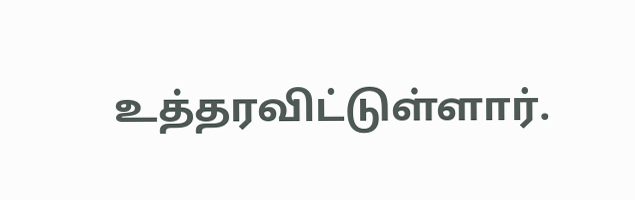உத்தரவிட்டுள்ளார்.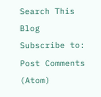Search This Blog
Subscribe to:
Post Comments (Atom)